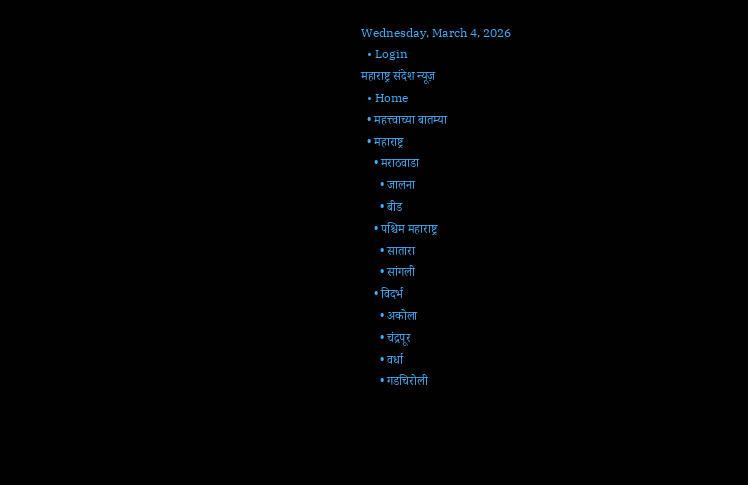Wednesday, March 4, 2026
  • Login
महाराष्ट्र संदेश न्यूज़
  • Home
  • महत्त्वाच्या बातम्या
  • महाराष्ट्र
    • मराठवाडा
      • जालना
      • बीड
    • पश्चिम महाराष्ट्र
      • सातारा
      • सांगली
    • विदर्भ
      • अकोला
      • चंद्रपूर
      • वर्धा
      • गडचिरोली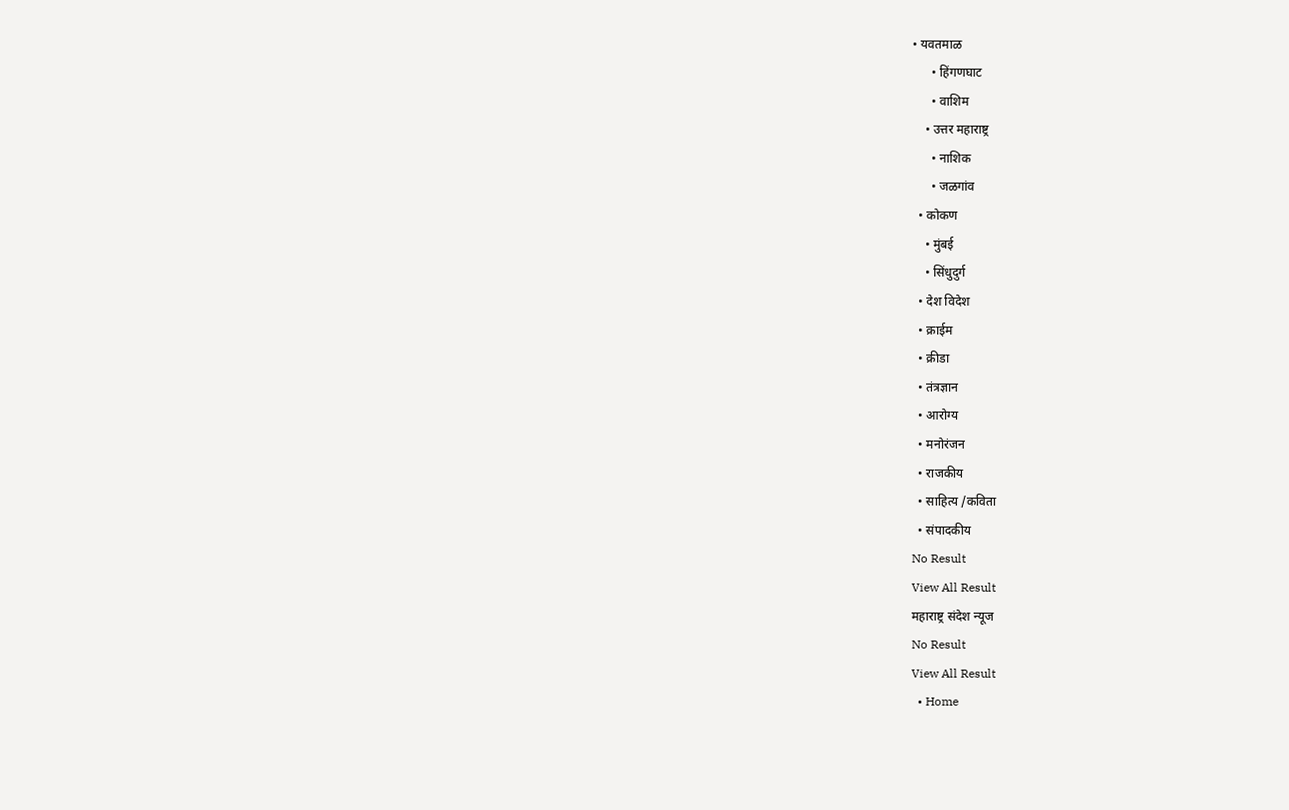• यवतमाळ
      • हिंगणघाट
      • वाशिम
    • उत्तर महाराष्ट्र
      • नाशिक
      • जळगांव
  • कोकण
    • मुंबई
    • सिंधुदुर्ग
  • देश विदेश
  • क्राईम
  • क्रीडा
  • तंत्रज्ञान
  • आरोग्य
  • मनोरंजन
  • राजकीय
  • साहित्य /कविता
  • संपादकीय
No Result
View All Result
महाराष्ट्र संदेश न्यूज
No Result
View All Result
  • Home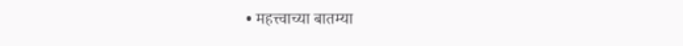• महत्त्वाच्या बातम्या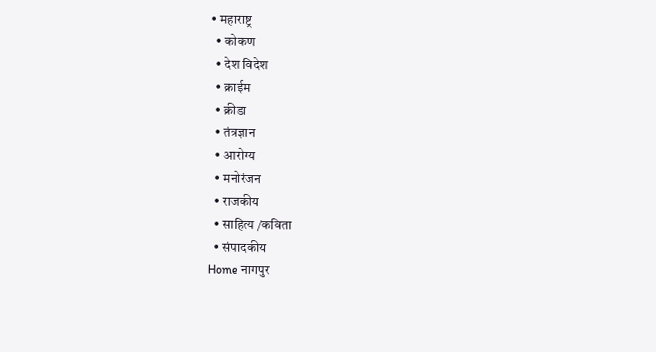• महाराष्ट्र
  • कोकण
  • देश विदेश
  • क्राईम
  • क्रीडा
  • तंत्रज्ञान
  • आरोग्य
  • मनोरंजन
  • राजकीय
  • साहित्य /कविता
  • संपादकीय
Home नागपुर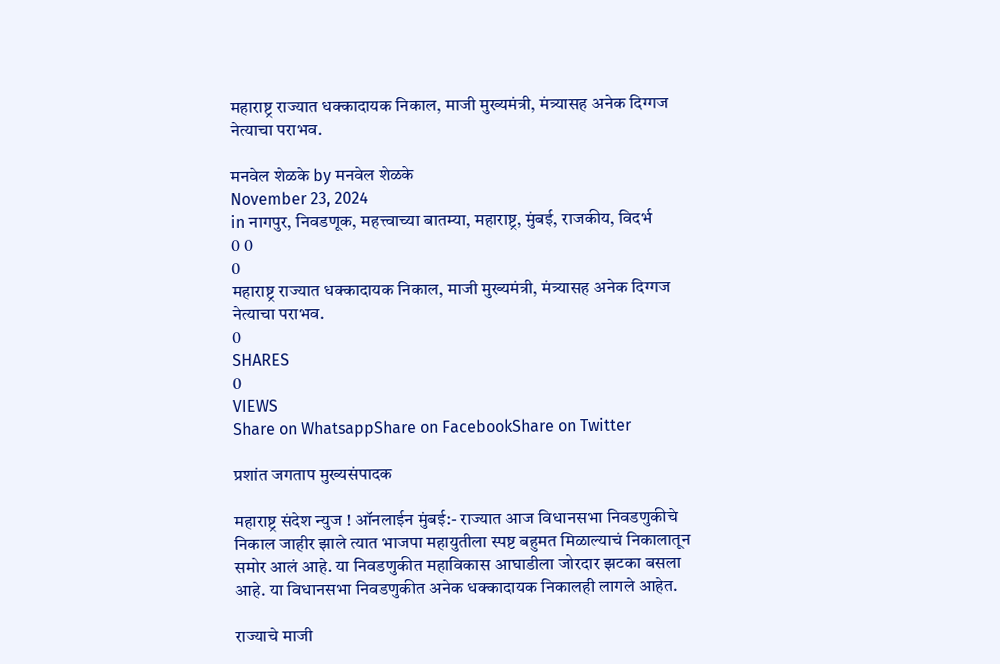महाराष्ट्र राज्यात धक्कादायक निकाल, माजी मुख्यमंत्री, मंत्र्यासह अनेक दिग्गज नेत्याचा पराभव.

मनवेल शेळके by मनवेल शेळके
November 23, 2024
in नागपुर, निवडणूक, महत्त्वाच्या बातम्या, महाराष्ट्र, मुंबई, राजकीय, विदर्भ
0 0
0
महाराष्ट्र राज्यात धक्कादायक निकाल, माजी मुख्यमंत्री, मंत्र्यासह अनेक दिग्गज नेत्याचा पराभव.
0
SHARES
0
VIEWS
Share on WhatsappShare on FacebookShare on Twitter

प्रशांत जगताप मुख्यसंपादक

महाराष्ट्र संदेश न्युज ! ऑनलाईन मुंबई:- राज्यात आज विधानसभा निवडणुकीचे निकाल जाहीर झाले त्यात भाजपा महायुतीला स्पष्ट बहुमत मिळाल्याचं निकालातून समोर आलं आहे. या निवडणुकीत महाविकास आघाडीला जोरदार झटका बसला आहे. या विधानसभा निवडणुकीत अनेक धक्कादायक निकालही लागले आहेत.

राज्याचे माजी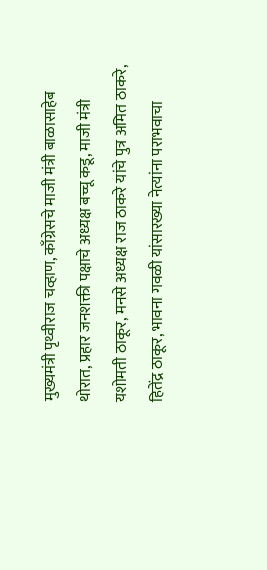मुख्यमंत्री पृथ्वीराज चव्हाण, काँग्रेसचे माजी मंत्री बाळासाहेब थोरात, प्रहार जनशक्ती पक्षाचे अध्यक्ष बच्चू कडू, माजी मंत्री यशोमती ठाकूर, मनसे अध्यक्ष राज ठाकरे यांचे पुत्र अमित ठाकरे, हितेंद्र ठाकूर, भावना गवळी यांसारख्या नेत्यांना पराभवाचा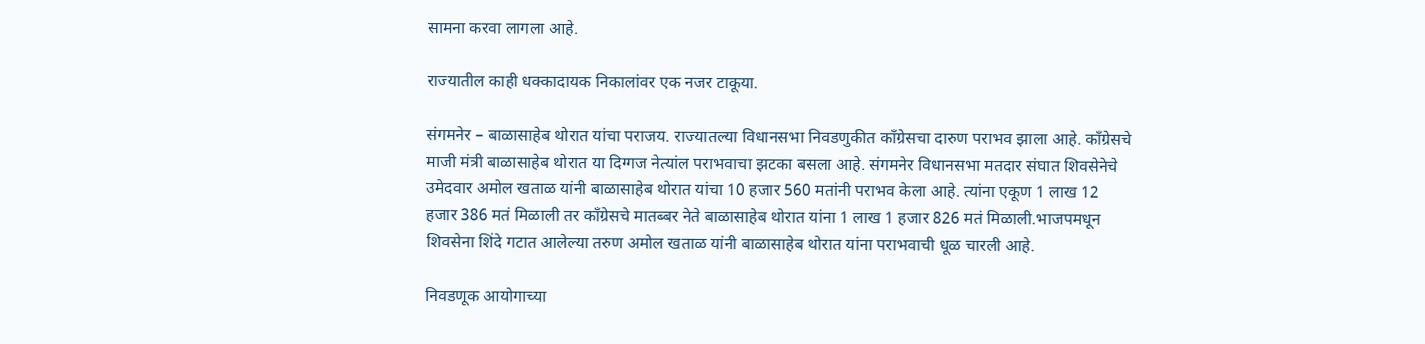सामना करवा लागला आहे.

राज्यातील काही धक्कादायक निकालांवर एक नजर टाकूया.

संगमनेर – बाळासाहेब थोरात यांचा पराजय. राज्यातल्या विधानसभा निवडणुकीत काँग्रेसचा दारुण पराभव झाला आहे. काँग्रेसचे माजी मंत्री बाळासाहेब थोरात या दिग्गज नेत्यांल पराभवाचा झटका बसला आहे. संगमनेर विधानसभा मतदार संघात शिवसेनेचे उमेदवार अमोल खताळ यांनी बाळासाहेब थोरात यांचा 10 हजार 560 मतांनी पराभव केला आहे. त्यांना एकूण 1 लाख 12 हजार 386 मतं मिळाली तर काँग्रेसचे मातब्बर नेते बाळासाहेब थोरात यांना 1 लाख 1 हजार 826 मतं मिळाली.भाजपमधून शिवसेना शिंदे गटात आलेल्या तरुण अमोल खताळ यांनी बाळासाहेब थोरात यांना पराभवाची धूळ चारली आहे.

निवडणूक आयोगाच्या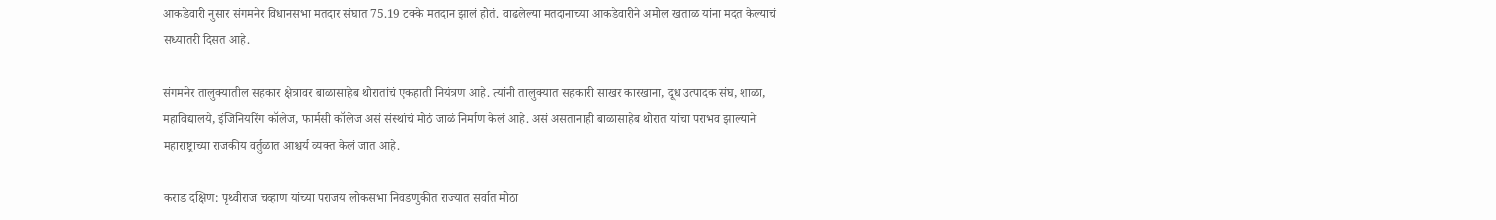आकडेवारी नुसार संगमनेर विधानसभा मतदार संघात 75.19 टक्के मतदान झालं होतं. वाढलेल्या मतदानाच्या आकडेवारीने अमोल खताळ यांना मदत केल्याचं सध्यातरी दिसत आहे.

संगमनेर तालुक्यातील सहकार क्षेत्रावर बाळासाहेब थोरातांचं एकहाती नियंत्रण आहे. त्यांनी तालुक्यात सहकारी साखर कारखाना, दूध उत्पादक संघ, शाळा, महाविद्यालये, इंजिनियरिंग कॉलेज, फार्मसी कॉलेज असं संस्थांचं मोठं जाळं निर्माण केलं आहे. असं असतानाही बाळासाहेब थोरात यांचा पराभव झाल्याने महाराष्ट्राच्या राजकीय वर्तुळात आश्चर्य व्यक्त केलं जात आहे.

कराड दक्षिण: पृथ्वीराज चव्हाण यांच्या पराजय लोकसभा निवडणुकीत राज्यात सर्वात मोठा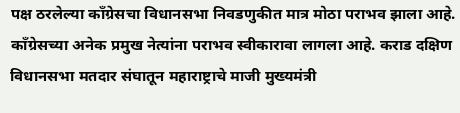पक्ष ठरलेल्या काँग्रेसचा विधानसभा निवडणुकीत मात्र मोठा पराभव झाला आहे. काँग्रेसच्या अनेक प्रमुख नेत्यांना पराभव स्वीकारावा लागला आहे. कराड दक्षिण विधानसभा मतदार संघातून महाराष्ट्राचे माजी मुख्यमंत्री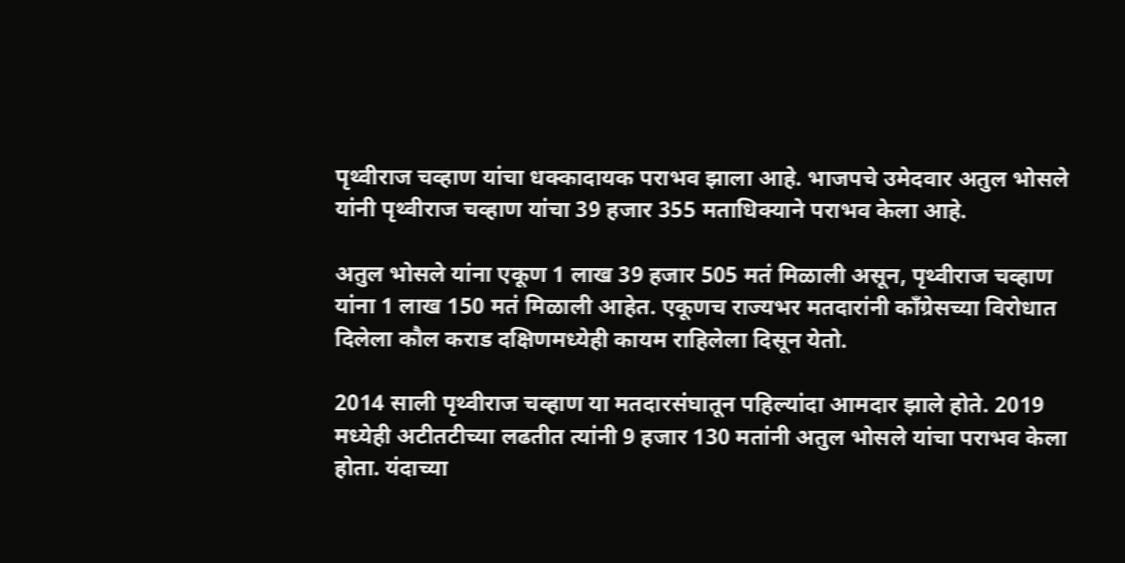पृथ्वीराज चव्हाण यांचा धक्कादायक पराभव झाला आहे. भाजपचे उमेदवार अतुल भोसले यांनी पृथ्वीराज चव्हाण यांचा 39 हजार 355 मताधिक्याने पराभव केला आहे.

अतुल भोसले यांना एकूण 1 लाख 39 हजार 505 मतं मिळाली असून, पृथ्वीराज चव्हाण यांना 1 लाख 150 मतं मिळाली आहेत. एकूणच राज्यभर मतदारांनी काँग्रेसच्या विरोधात दिलेला कौल कराड दक्षिणमध्येही कायम राहिलेला दिसून येतो.

2014 साली पृथ्वीराज चव्हाण या मतदारसंघातून पहिल्यांदा आमदार झाले होते. 2019 मध्येही अटीतटीच्या लढतीत त्यांनी 9 हजार 130 मतांनी अतुल भोसले यांचा पराभव केला होता. यंदाच्या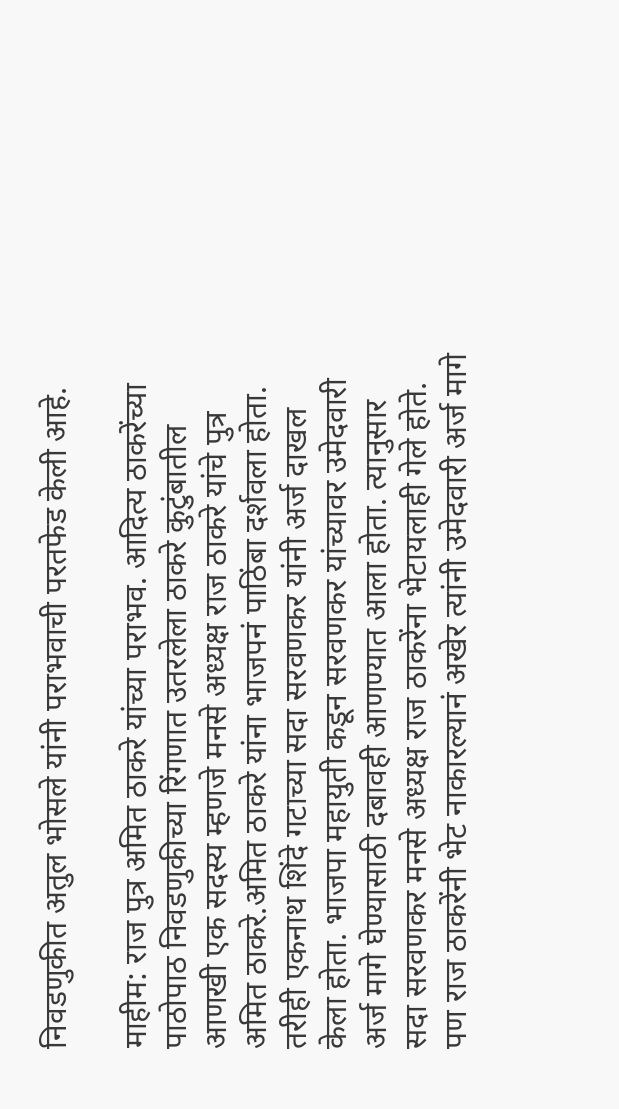निवडणुकीत अतुल भोसले यांनी पराभवाची परतफेड केली आहे.

माहीम: राज पुत्र अमित ठाकरे यांच्या पराभव. आदित्य ठाकरेंच्या पाठोपाठ निवडणुकीच्या रिंगणात उतरलेला ठाकरे कुटुंबातील आणखी एक सदस्य म्हणजे मनसे अध्यक्ष राज ठाकरे यांचे पुत्र अमित ठाकरे.अमित ठाकरे यांना भाजपनं पाठिंबा दर्शवला होता. तरीही एकनाथ शिंदे गटाच्या सदा सरवणकर यांनी अर्ज दाखल केला होता. भाजपा महायुती कडून सरवणकर यांच्यावर उमेदवारी अर्ज मागे घेण्यासाठी दबावही आणण्यात आला होता. त्यानुसार सदा सरवणकर मनसे अध्यक्ष राज ठाकरेंना भेटायलाही गेले होते. पण राज ठाकरेंनी भेट नाकारल्यानं अखेर त्यांनी उमेदवारी अर्ज मागे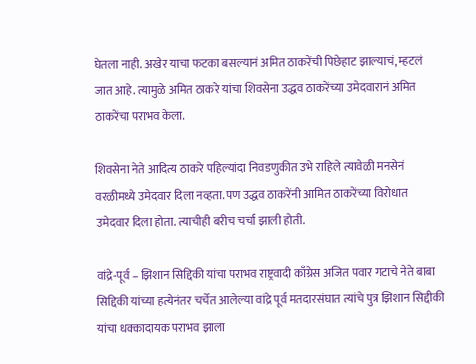घेतला नाही. अखेर याचा फटका बसल्यानं अमित ठाकरेंची पिछेहाट झाल्याचं, म्हटलं जात आहे. त्यामुळे अमित ठाकरे यांचा शिवसेना उद्धव ठाकरेंच्या उमेदवारानं अमित ठाकरेंचा पराभव केला.

शिवसेना नेते आदित्य ठाकरे पहिल्यांदा निवडणुकीत उभे राहिले त्यावेळी मनसेनं वरळीमध्ये उमेदवार दिला नव्हता. पण उद्धव ठाकरेंनी आमित ठाकरेंच्या विरोधात उमेदवार दिला होता. त्याचीही बरीच चर्चा झाली होती.

वांद्रे-पूर्व – झिशान सिद्दिकी यांचा पराभव राष्ट्रवादी काँग्रेस अजित पवार गटाचे नेते बाबा सिद्दिकी यांच्या हत्येनंतर चर्चेत आलेल्या वांद्रे पूर्व मतदारसंघात त्यांचे पुत्र झिशान सिद्दीकी यांचा धक्कादायक पराभव झाला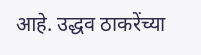आहे. उद्धव ठाकरेंच्या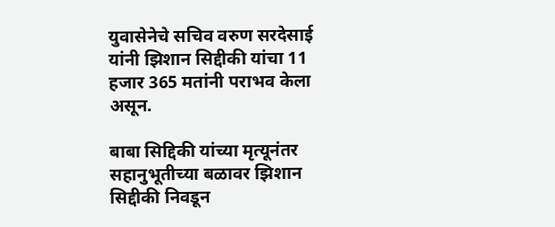युवासेनेचे सचिव वरुण सरदेसाई यांनी झिशान सिद्दीकी यांचा 11 हजार 365 मतांनी पराभव केला असून.

बाबा सिद्दिकी यांच्या मृत्यूनंतर सहानुभूतीच्या बळावर झिशान सिद्दीकी निवडून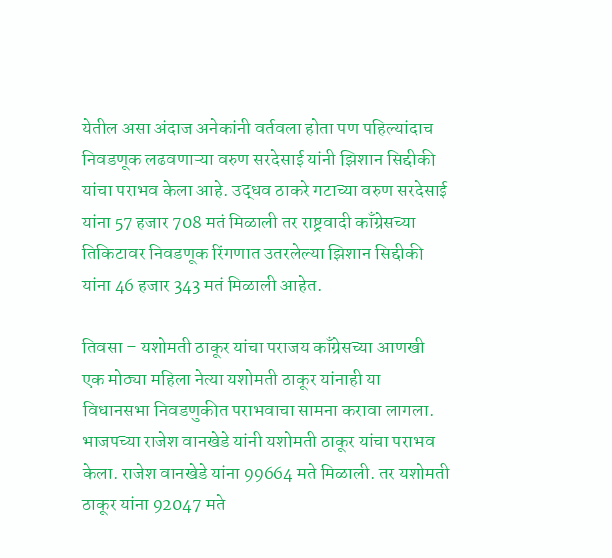येतील असा अंदाज अनेकांनी वर्तवला होता पण पहिल्यांदाच निवडणूक लढवणाऱ्या वरुण सरदेसाई यांनी झिशान सिद्दीकी यांचा पराभव केला आहे. उद्धव ठाकरे गटाच्या वरुण सरदेसाई यांना 57 हजार 708 मतं मिळाली तर राष्ट्रवादी काँग्रेसच्या तिकिटावर निवडणूक रिंगणात उतरलेल्या झिशान सिद्दीकी यांना 46 हजार 343 मतं मिळाली आहेत.

तिवसा – यशोमती ठाकूर यांचा पराजय काँग्रेसच्या आणखी एक मोठ्या महिला नेत्या यशोमती ठाकूर यांनाही या विधानसभा निवडणुकीत पराभवाचा सामना करावा लागला. भाजपच्या राजेश वानखेडे यांनी यशोमती ठाकूर यांचा पराभव केला. राजेश वानखेडे यांना 99664 मते मिळाली. तर यशोमती ठाकूर यांना 92047 मते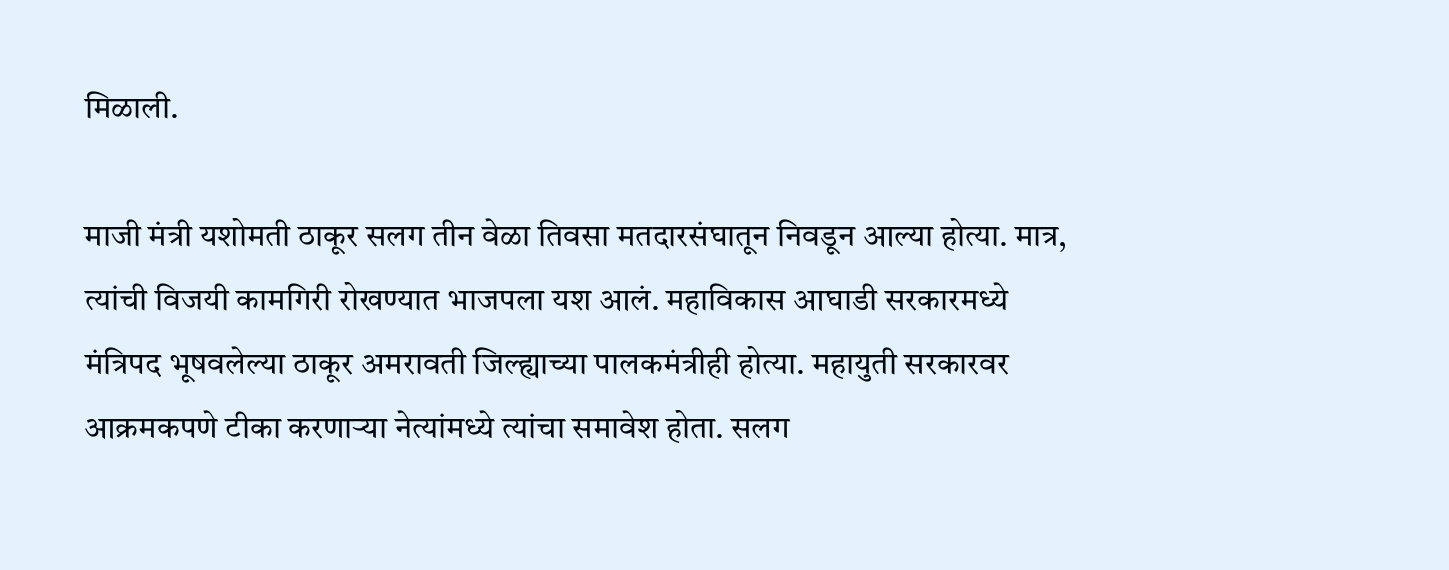मिळाली.

माजी मंत्री यशोमती ठाकूर सलग तीन वेळा तिवसा मतदारसंघातून निवडून आल्या होत्या. मात्र, त्यांची विजयी कामगिरी रोखण्यात भाजपला यश आलं. महाविकास आघाडी सरकारमध्ये मंत्रिपद भूषवलेल्या ठाकूर अमरावती जिल्ह्याच्या पालकमंत्रीही होत्या. महायुती सरकारवर आक्रमकपणे टीका करणाऱ्या नेत्यांमध्ये त्यांचा समावेश होता. सलग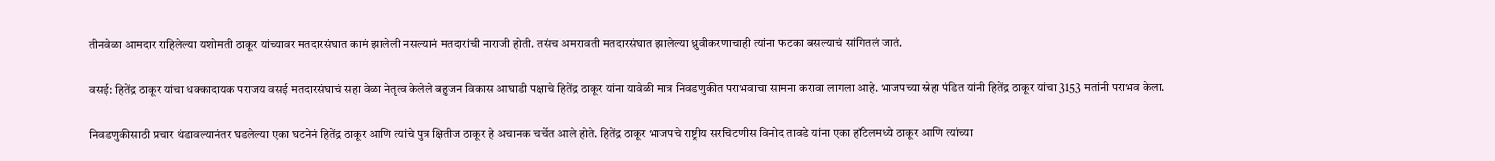तीनवेळा आमदार राहिलेल्या यशोमती ठाकूर यांच्यावर मतदारसंघात कामं झालेली नसल्यानं मतदारांची नाराजी होती. तसंच अमरावती मतदारसंघात झालेल्या ध्रुवीकरणाचाही त्यांना फटका बसल्याचं सांगितलं जातं.

वसई: हितेंद्र ठाकूर यांचा धक्कादायक पराजय वसई मतदारसंघाचं सहा वेळा नेतृत्व केलेले बहुजन विकास आघाडी पक्षाचे हितेंद्र ठाकूर यांना यावेळी मात्र निवडणुकीत पराभवाचा सामना करावा लागला आहे. भाजपच्या स्नेहा पंडित यांनी हितेंद्र ठाकूर यांचा 3153 मतांनी पराभव केला.

निवडणुकीसाठी प्रचार थंडावल्यानंतर घडलेल्या एका घटनेनं हितेंद्र ठाकूर आणि त्यांचे पुत्र क्षितीज ठाकूर हे अचानक चर्चेत आले होते. हितेंद्र ठाकूर भाजपचे राष्ट्रीय सरचिटणीस विनोद तावडे यांना एका हॉटेलमध्ये ठाकूर आणि त्यांच्या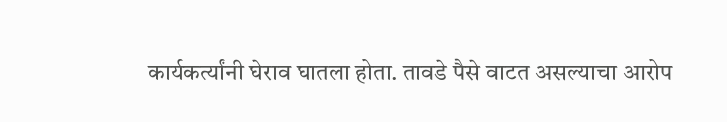कार्यकर्त्यांनी घेराव घातला होता. तावडे पैसे वाटत असल्याचा आरोप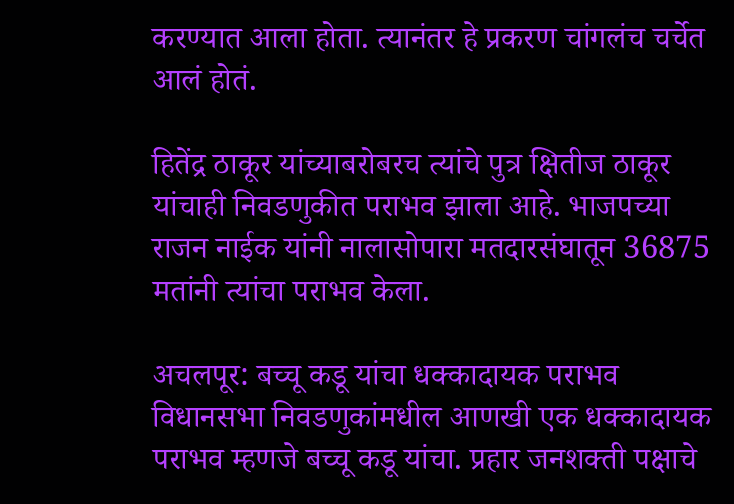करण्यात आला होता. त्यानंतर हे प्रकरण चांगलंच चर्चेत आलं होतं.

हितेंद्र ठाकूर यांच्याबरोबरच त्यांचे पुत्र क्षितीज ठाकूर यांचाही निवडणुकीत पराभव झाला आहे. भाजपच्या राजन नाईक यांनी नालासोपारा मतदारसंघातून 36875 मतांनी त्यांचा पराभव केला.

अचलपूर: बच्चू कडू यांचा धक्कादायक पराभव विधानसभा निवडणुकांमधील आणखी एक धक्कादायक पराभव म्हणजे बच्चू कडू यांचा. प्रहार जनशक्ती पक्षाचे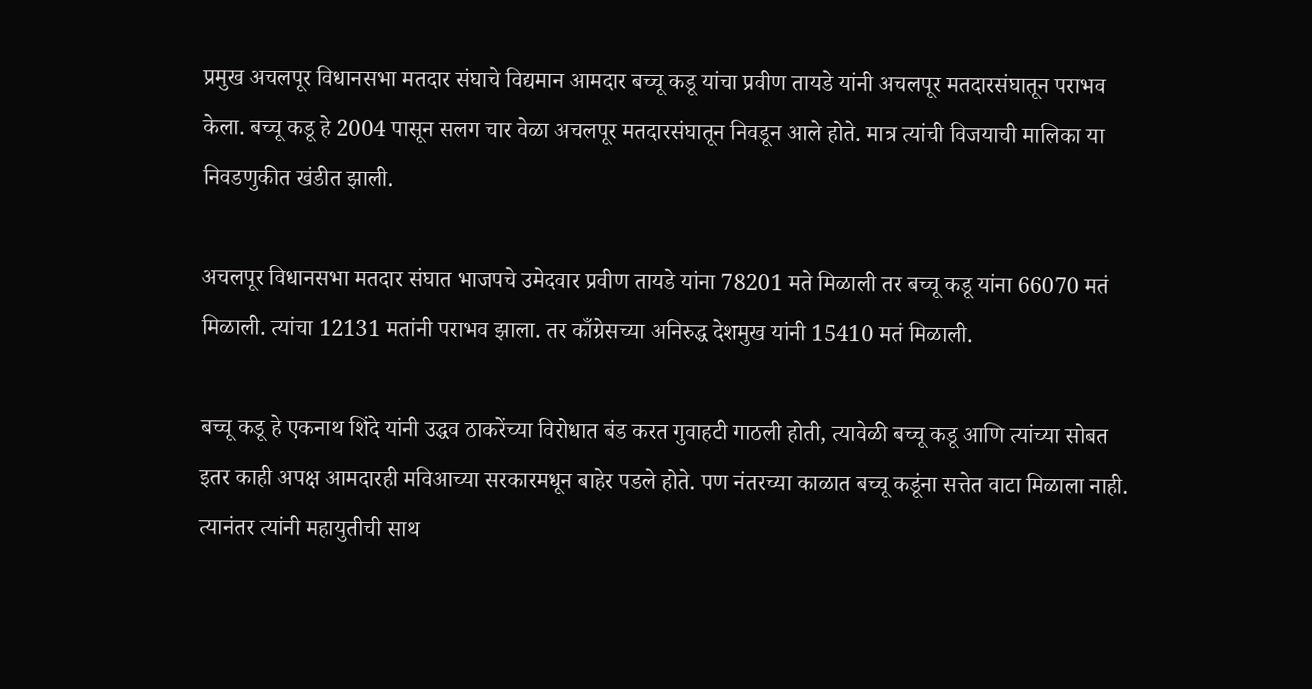प्रमुख अचलपूर विधानसभा मतदार संघाचे विद्यमान आमदार बच्चू कडू यांचा प्रवीण तायडे यांनी अचलपूर मतदारसंघातून पराभव केला. बच्चू कडू हे 2004 पासून सलग चार वेळा अचलपूर मतदारसंघातून निवडून आले होते. मात्र त्यांची विजयाची मालिका या निवडणुकीत खंडीत झाली.

अचलपूर विधानसभा मतदार संघात भाजपचे उमेदवार प्रवीण तायडे यांना 78201 मते मिळाली तर बच्चू कडू यांना 66070 मतं मिळाली. त्यांचा 12131 मतांनी पराभव झाला. तर काँग्रेसच्या अनिरुद्ध देशमुख यांनी 15410 मतं मिळाली.

बच्चू कडू हे एकनाथ शिंदे यांनी उद्धव ठाकरेंच्या विरोधात बंड करत गुवाहटी गाठली होती, त्यावेळी बच्चू कडू आणि त्यांच्या सोबत इतर काही अपक्ष आमदारही मविआच्या सरकारमधून बाहेर पडले होते. पण नंतरच्या काळात बच्चू कडूंना सत्तेत वाटा मिळाला नाही. त्यानंतर त्यांनी महायुतीची साथ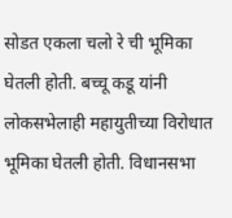सोडत एकला चलो रे ची भूमिका घेतली होती. बच्चू कडू यांनी लोकसभेलाही महायुतीच्या विरोधात भूमिका घेतली होती. विधानसभा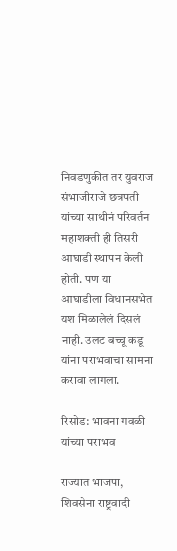निवडणुकीत तर युवराज संभाजीराजे छत्रपती यांच्या साथीनं परिवर्तन महाशक्ती ही तिसरी आघाडी स्थापन केली होती. पण या आघाडीला विधानसभेत यश मिळालेलं दिसलं नाही. उलट बच्चू कडू यांना पराभवाचा सामना करावा लागला.

रिसोड: भावना गवळी यांच्या पराभव

राज्यात भाजपा, शिवसेना राष्ट्रवादी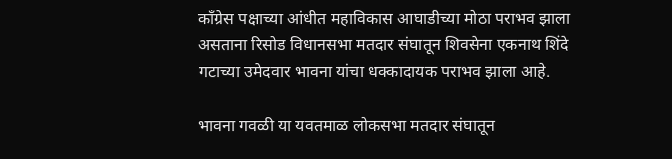काँग्रेस पक्षाच्या आंधीत महाविकास आघाडीच्या मोठा पराभव झाला असताना रिसोड विधानसभा मतदार संघातून शिवसेना एकनाथ शिंदे गटाच्या उमेदवार भावना यांचा धक्कादायक पराभव झाला आहे.

भावना गवळी या यवतमाळ लोकसभा मतदार संघातून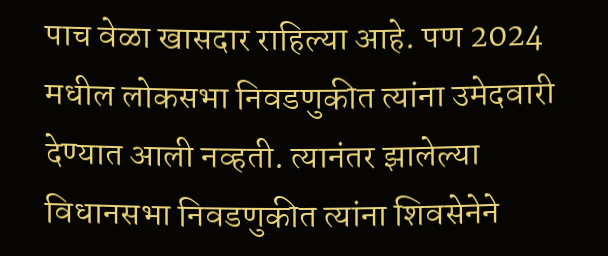पाच वेळा खासदार राहिल्या आहे. पण 2024 मधील लोकसभा निवडणुकीत त्यांना उमेदवारी देण्यात आली नव्हती. त्यानंतर झालेल्या विधानसभा निवडणुकीत त्यांना शिवसेनेने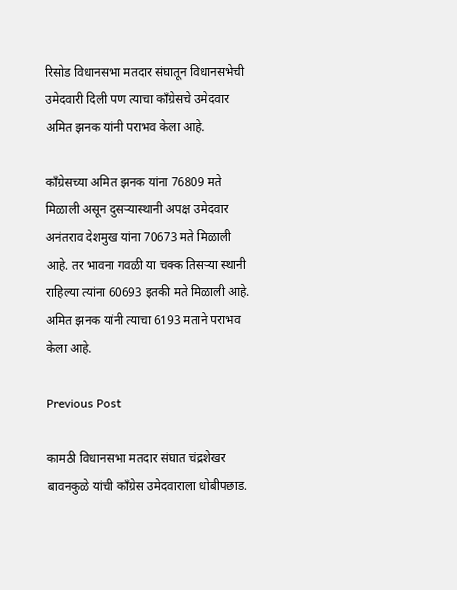रिसोड विधानसभा मतदार संघातून विधानसभेची उमेदवारी दिली पण त्याचा काँग्रेसचे उमेदवार अमित झनक यांनी पराभव केला आहे.

काँग्रेसच्या अमित झनक यांना 76809 मते मिळाली असून दुसऱ्यास्थानी अपक्ष उमेदवार अनंतराव देशमुख यांना 70673 मते मिळाली आहे. तर भावना गवळी या चक्क तिसऱ्या स्थानी राहिल्या त्यांना 60693 इतकी मते मिळाली आहे. अमित झनक यांनी त्याचा 6193 मताने पराभव केला आहे.

Previous Post

कामठी विधानसभा मतदार संघात चंद्रशेखर बावनकुळे यांची काँग्रेस उमेदवाराला धोबीपछाड.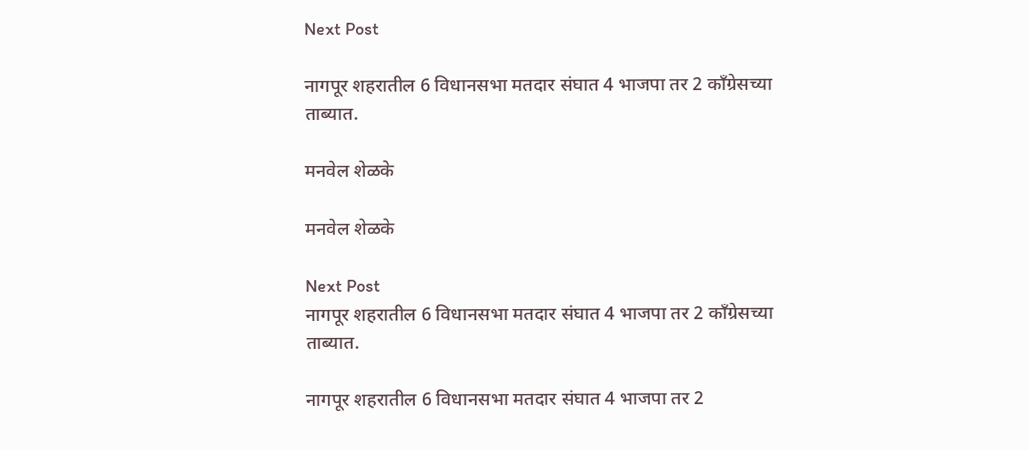Next Post

नागपूर शहरातील 6 विधानसभा मतदार संघात 4 भाजपा तर 2 काँग्रेसच्या ताब्यात.

मनवेल शेळके

मनवेल शेळके

Next Post
नागपूर शहरातील 6 विधानसभा मतदार संघात 4 भाजपा तर 2 काँग्रेसच्या ताब्यात.

नागपूर शहरातील 6 विधानसभा मतदार संघात 4 भाजपा तर 2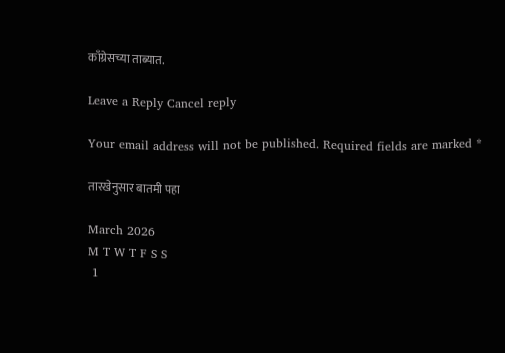काँग्रेसच्या ताब्यात.

Leave a Reply Cancel reply

Your email address will not be published. Required fields are marked *

तारखेनुसार बातमी पहा

March 2026
M T W T F S S
 1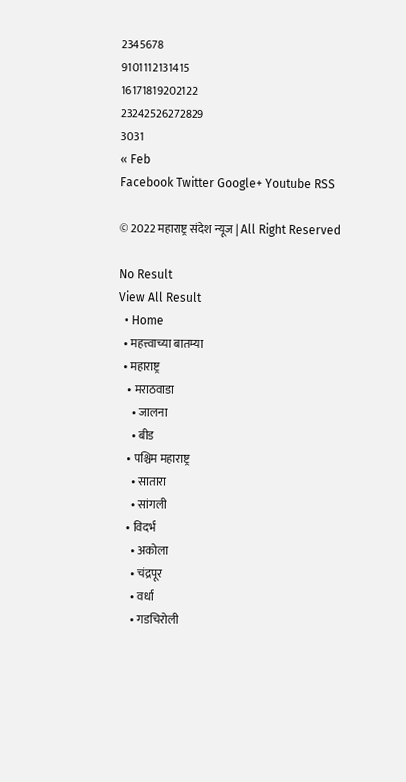2345678
9101112131415
16171819202122
23242526272829
3031
« Feb
Facebook Twitter Google+ Youtube RSS

© 2022 महाराष्ट्र संदेश न्यूज | All Right Reserved

No Result
View All Result
  • Home
  • महत्त्वाच्या बातम्या
  • महाराष्ट्र
    • मराठवाडा
      • जालना
      • बीड
    • पश्चिम महाराष्ट्र
      • सातारा
      • सांगली
    • विदर्भ
      • अकोला
      • चंद्रपूर
      • वर्धा
      • गडचिरोली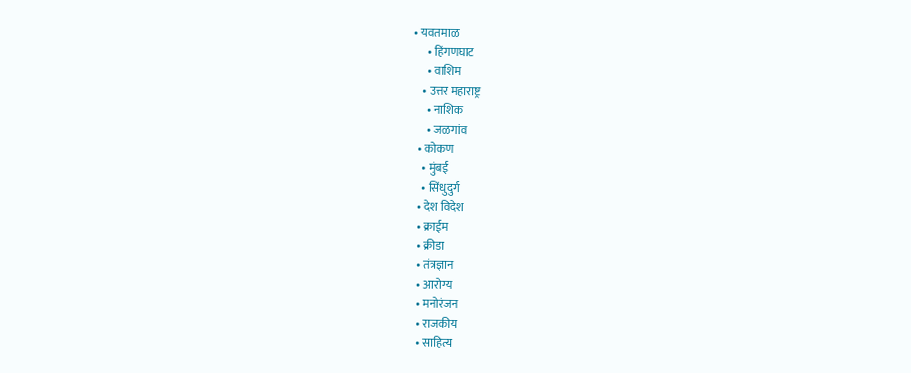• यवतमाळ
      • हिंगणघाट
      • वाशिम
    • उत्तर महाराष्ट्र
      • नाशिक
      • जळगांव
  • कोकण
    • मुंबई
    • सिंधुदुर्ग
  • देश विदेश
  • क्राईम
  • क्रीडा
  • तंत्रज्ञान
  • आरोग्य
  • मनोरंजन
  • राजकीय
  • साहित्य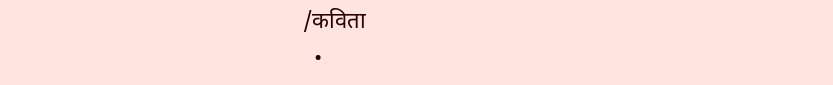/कविता
  •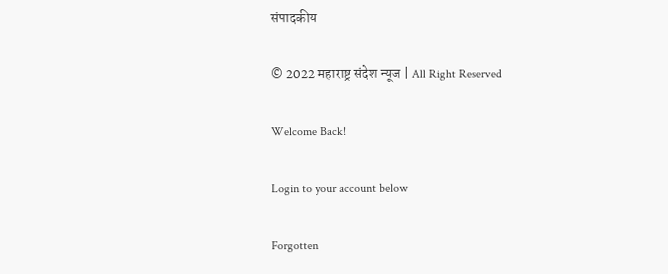संपादकीय

© 2022 महाराष्ट्र संदेश न्यूज | All Right Reserved

Welcome Back!

Login to your account below

Forgotten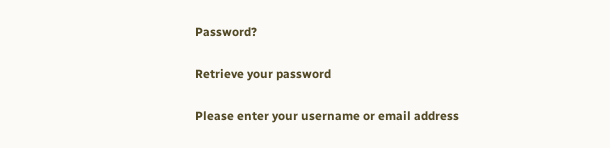Password?

Retrieve your password

Please enter your username or email address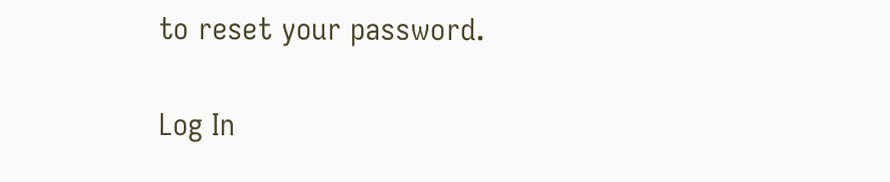to reset your password.

Log In